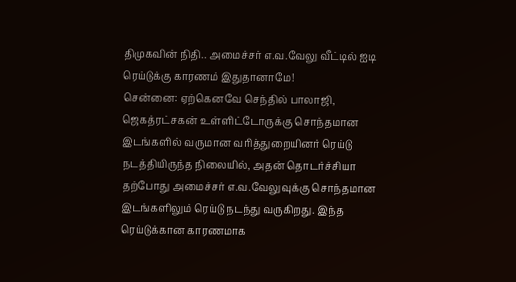திமுகவின் நிதி.. அமைச்சர் எ.வ.வேலு வீட்டில் ஐடி ரெய்டுக்கு காரணம் இதுதானாமே!
சென்னை: ஏற்கெனவே செந்தில் பாலாஜி, ஜெகத்ரட்சகன் உள்ளிட்டோருக்கு சொந்தமான இடங்களில் வருமான வரித்துறையினர் ரெய்டு நடத்தியிருந்த நிலையில், அதன் தொடர்ச்சியா தற்போது அமைச்சர் எ.வ.வேலுவுக்கு சொந்தமான இடங்களிலும் ரெய்டு நடந்து வருகிறது. இந்த ரெய்டுக்கான காரணமாக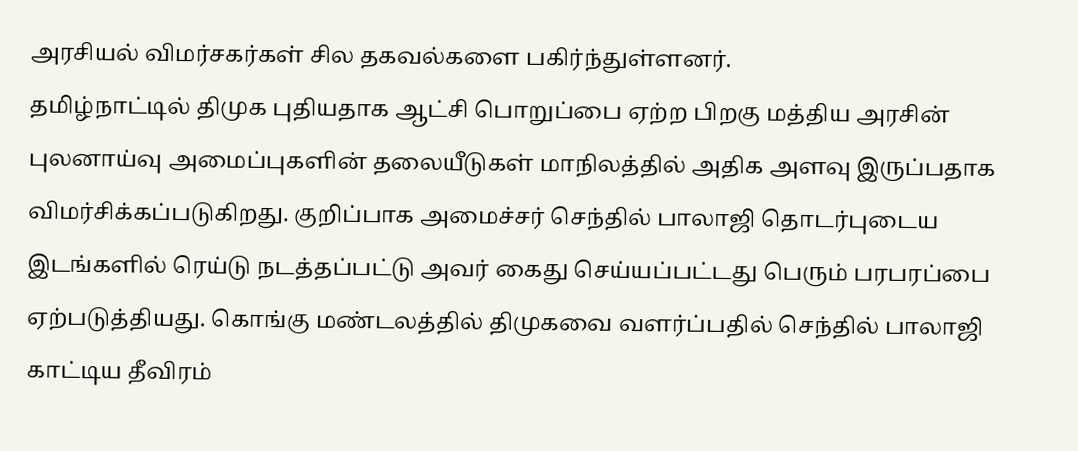அரசியல் விமர்சகர்கள் சில தகவல்களை பகிர்ந்துள்ளனர்.
தமிழ்நாட்டில் திமுக புதியதாக ஆட்சி பொறுப்பை ஏற்ற பிறகு மத்திய அரசின் புலனாய்வு அமைப்புகளின் தலையீடுகள் மாநிலத்தில் அதிக அளவு இருப்பதாக விமர்சிக்கப்படுகிறது. குறிப்பாக அமைச்சர் செந்தில் பாலாஜி தொடர்புடைய இடங்களில் ரெய்டு நடத்தப்பட்டு அவர் கைது செய்யப்பட்டது பெரும் பரபரப்பை ஏற்படுத்தியது. கொங்கு மண்டலத்தில் திமுகவை வளர்ப்பதில் செந்தில் பாலாஜி காட்டிய தீவிரம்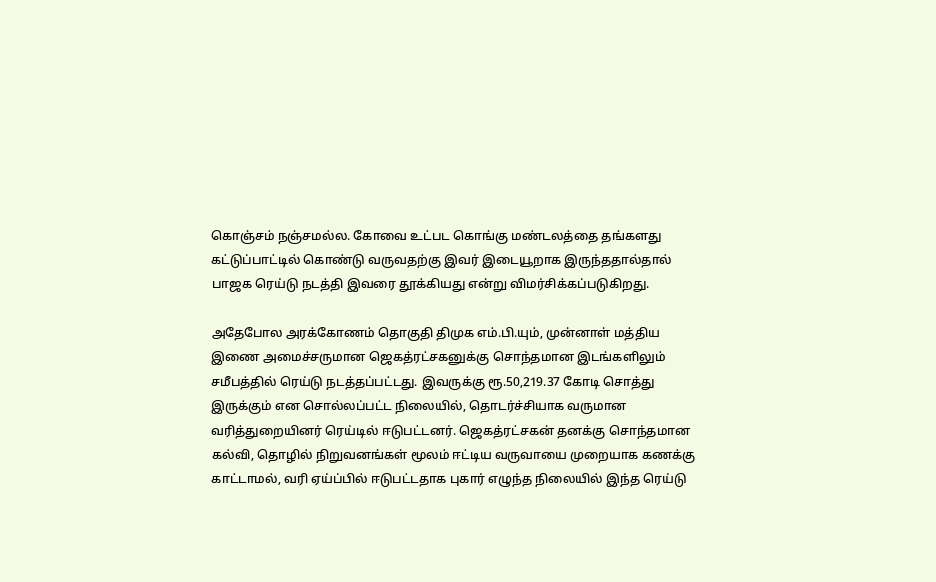கொஞ்சம் நஞ்சமல்ல. கோவை உட்பட கொங்கு மண்டலத்தை தங்களது கட்டுப்பாட்டில் கொண்டு வருவதற்கு இவர் இடையூறாக இருந்ததால்தால் பாஜக ரெய்டு நடத்தி இவரை தூக்கியது என்று விமர்சிக்கப்படுகிறது.

அதேபோல அரக்கோணம் தொகுதி திமுக எம்.பி.யும், முன்னாள் மத்திய இணை அமைச்சருமான ஜெகத்ரட்சகனுக்கு சொந்தமான இடங்களிலும் சமீபத்தில் ரெய்டு நடத்தப்பட்டது. இவருக்கு ரூ.50,219.37 கோடி சொத்து இருக்கும் என சொல்லப்பட்ட நிலையில், தொடர்ச்சியாக வருமான வரித்துறையினர் ரெய்டில் ஈடுபட்டனர். ஜெகத்ரட்சகன் தனக்கு சொந்தமான கல்வி, தொழில் நிறுவனங்கள் மூலம் ஈட்டிய வருவாயை முறையாக கணக்கு காட்டாமல், வரி ஏய்ப்பில் ஈடுபட்டதாக புகார் எழுந்த நிலையில் இந்த ரெய்டு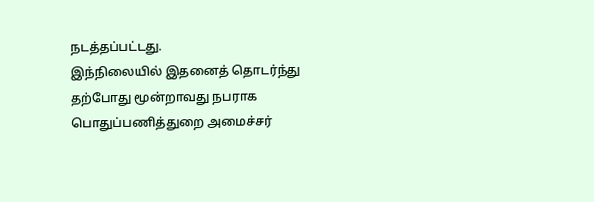நடத்தப்பட்டது.
இந்நிலையில் இதனைத் தொடர்ந்து தற்போது மூன்றாவது நபராக பொதுப்பணித்துறை அமைச்சர்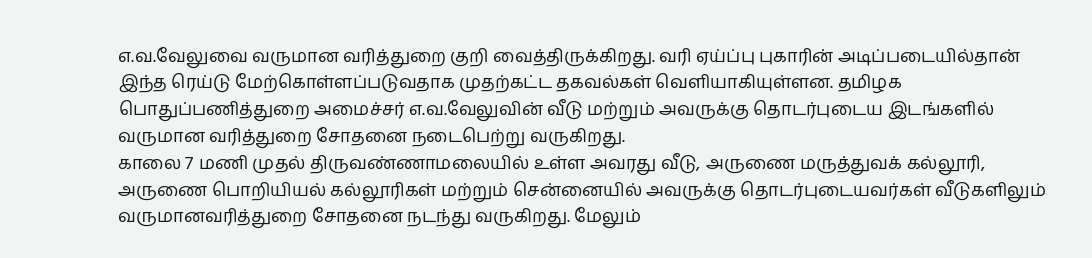எ.வ.வேலுவை வருமான வரித்துறை குறி வைத்திருக்கிறது. வரி ஏய்ப்பு புகாரின் அடிப்படையில்தான் இந்த ரெய்டு மேற்கொள்ளப்படுவதாக முதற்கட்ட தகவல்கள் வெளியாகியுள்ளன. தமிழக பொதுப்பணித்துறை அமைச்சர் எ.வ.வேலுவின் வீடு மற்றும் அவருக்கு தொடர்புடைய இடங்களில் வருமான வரித்துறை சோதனை நடைபெற்று வருகிறது.
காலை 7 மணி முதல் திருவண்ணாமலையில் உள்ள அவரது வீடு, அருணை மருத்துவக் கல்லூரி, அருணை பொறியியல் கல்லூரிகள் மற்றும் சென்னையில் அவருக்கு தொடர்புடையவர்கள் வீடுகளிலும் வருமானவரித்துறை சோதனை நடந்து வருகிறது. மேலும்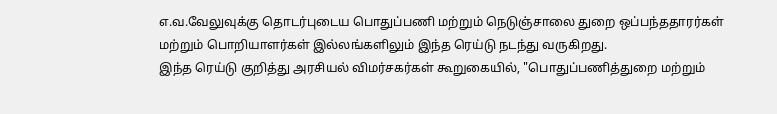எ.வ.வேலுவுக்கு தொடர்புடைய பொதுப்பணி மற்றும் நெடுஞ்சாலை துறை ஒப்பந்ததாரர்கள் மற்றும் பொறியாளர்கள் இல்லங்களிலும் இந்த ரெய்டு நடந்து வருகிறது.
இந்த ரெய்டு குறித்து அரசியல் விமர்சகர்கள் கூறுகையில், "பொதுப்பணித்துறை மற்றும்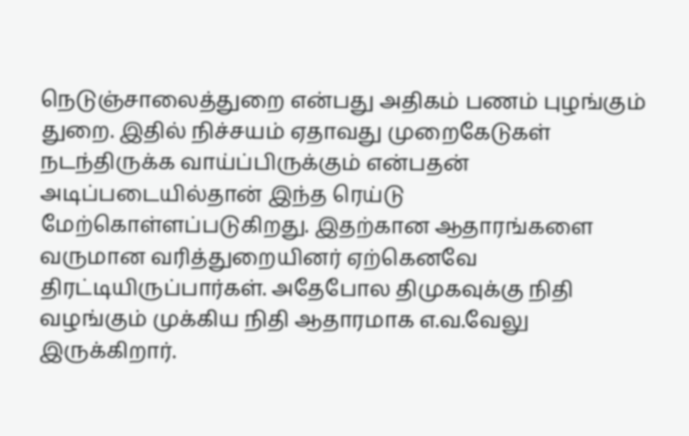நெடுஞ்சாலைத்துறை என்பது அதிகம் பணம் புழங்கும் துறை. இதில் நிச்சயம் ஏதாவது முறைகேடுகள் நடந்திருக்க வாய்ப்பிருக்கும் என்பதன் அடிப்படையில்தான் இந்த ரெய்டு மேற்கொள்ளப்படுகிறது. இதற்கான ஆதாரங்களை வருமான வரித்துறையினர் ஏற்கெனவே திரட்டியிருப்பார்கள். அதேபோல திமுகவுக்கு நிதி வழங்கும் முக்கிய நிதி ஆதாரமாக எ.வ.வேலு இருக்கிறார்.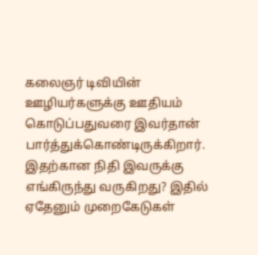கலைஞர் டிவியின் ஊழியர்களுக்கு ஊதியம் கொடுப்பதுவரை இவர்தான் பார்த்துக்கொண்டிருக்கிறார். இதற்கான நிதி இவருக்கு எங்கிருந்து வருகிறது? இதில் ஏதேனும் முறைகேடுகள்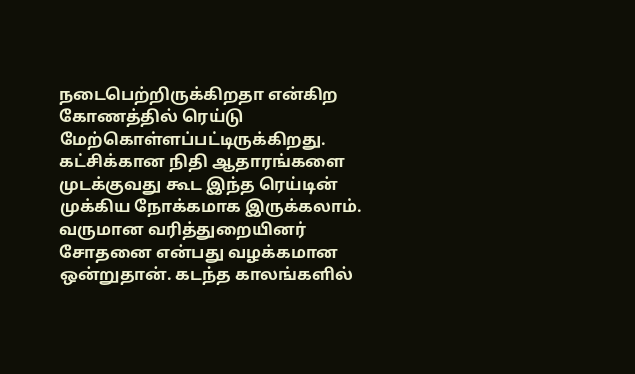நடைபெற்றிருக்கிறதா என்கிற கோணத்தில் ரெய்டு மேற்கொள்ளப்பட்டிருக்கிறது. கட்சிக்கான நிதி ஆதாரங்களை முடக்குவது கூட இந்த ரெய்டின் முக்கிய நோக்கமாக இருக்கலாம். வருமான வரித்துறையினர் சோதனை என்பது வழக்கமான ஒன்றுதான். கடந்த காலங்களில்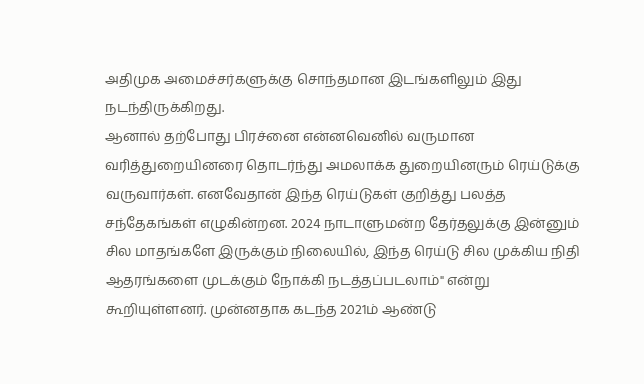அதிமுக அமைச்சர்களுக்கு சொந்தமான இடங்களிலும் இது நடந்திருக்கிறது.
ஆனால் தற்போது பிரச்னை என்னவெனில் வருமான வரித்துறையினரை தொடர்ந்து அமலாக்க துறையினரும் ரெய்டுக்கு வருவார்கள். எனவேதான் இந்த ரெய்டுகள் குறித்து பலத்த சந்தேகங்கள் எழுகின்றன. 2024 நாடாளுமன்ற தேர்தலுக்கு இன்னும் சில மாதங்களே இருக்கும் நிலையில், இந்த ரெய்டு சில முக்கிய நிதி ஆதரங்களை முடக்கும் நோக்கி நடத்தப்படலாம்" என்று கூறியுள்ளனர். முன்னதாக கடந்த 2021ம் ஆண்டு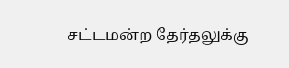சட்டமன்ற தேர்தலுக்கு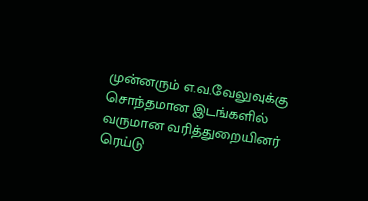முன்னரும் எ.வ.வேலுவுக்கு சொந்தமான இடங்களில் வருமான வரித்துறையினர் ரெய்டு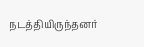நடத்தியிருந்தனர்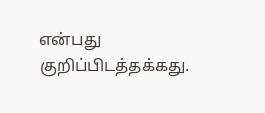என்பது குறிப்பிடத்தக்கது.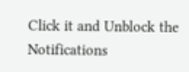Click it and Unblock the Notifications